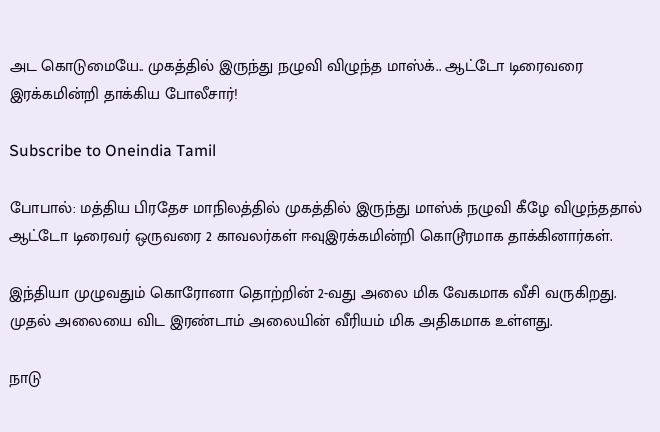அட கொடுமையே.. முகத்தில் இருந்து நழுவி விழுந்த மாஸ்க்.. ஆட்டோ டிரைவரை இரக்கமின்றி தாக்கிய போலீசார்!

Subscribe to Oneindia Tamil

போபால்: மத்திய பிரதேச மாநிலத்தில் முகத்தில் இருந்து மாஸ்க் நழுவி கீழே விழுந்ததால் ஆட்டோ டிரைவர் ஒருவரை 2 காவலர்கள் ஈவுஇரக்கமின்றி கொடூரமாக தாக்கினார்கள்.

இந்தியா முழுவதும் கொரோனா தொற்றின் 2-வது அலை மிக வேகமாக வீசி வருகிறது. முதல் அலையை விட இரண்டாம் அலையின் வீரியம் மிக அதிகமாக உள்ளது.

நாடு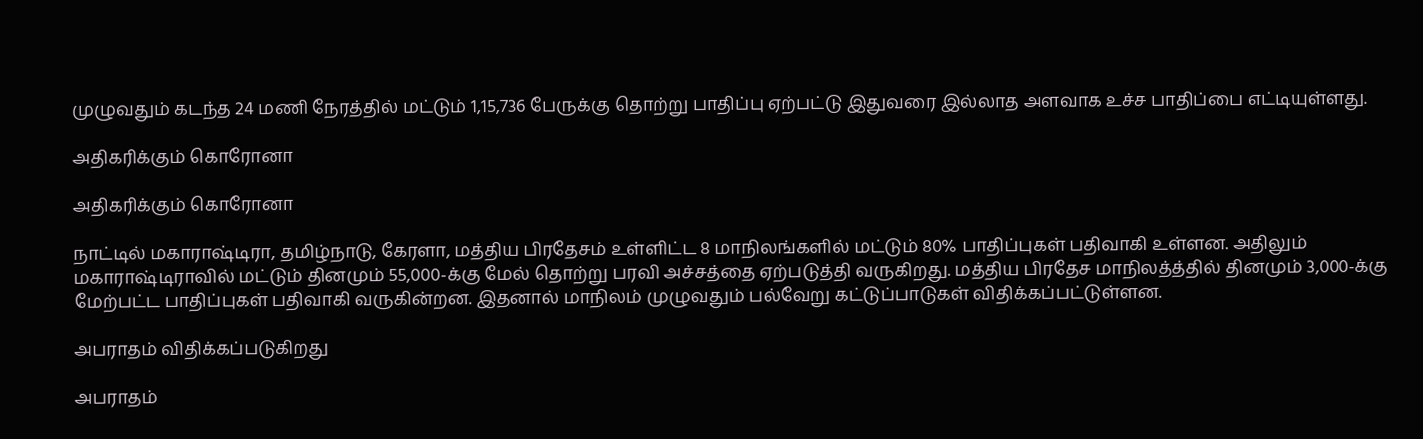முழுவதும் கடந்த 24 மணி நேரத்தில் மட்டும் 1,15,736 பேருக்கு தொற்று பாதிப்பு ஏற்பட்டு இதுவரை இல்லாத அளவாக உச்ச பாதிப்பை எட்டியுள்ளது.

அதிகரிக்கும் கொரோனா

அதிகரிக்கும் கொரோனா

நாட்டில் மகாராஷ்டிரா, தமிழ்நாடு, கேரளா, மத்திய பிரதேசம் உள்ளிட்ட 8 மாநிலங்களில் மட்டும் 80% பாதிப்புகள் பதிவாகி உள்ளன. அதிலும் மகாராஷ்டிராவில் மட்டும் தினமும் 55,000-க்கு மேல் தொற்று பரவி அச்சத்தை ஏற்படுத்தி வருகிறது. மத்திய பிரதேச மாநிலத்த்தில் தினமும் 3,000-க்கு மேற்பட்ட பாதிப்புகள் பதிவாகி வருகின்றன. இதனால் மாநிலம் முழுவதும் பல்வேறு கட்டுப்பாடுகள் விதிக்கப்பட்டுள்ளன.

அபராதம் விதிக்கப்படுகிறது

அபராதம்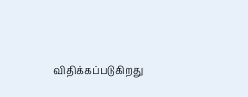விதிக்கப்படுகிறது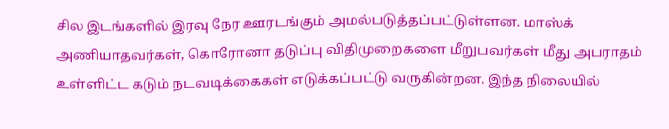சில இடங்களில் இரவு நேர ஊரடங்கும் அமல்படுத்தப்பட்டுள்ளன. மாஸ்க் அணியாதவர்கள், கொரோனா தடுப்பு விதிமுறைகளை மீறுபவர்கள் மீது அபராதம் உள்ளிட்ட கடும் நடவடிக்கைகள் எடுக்கப்பட்டு வருகின்றன. இந்த நிலையில்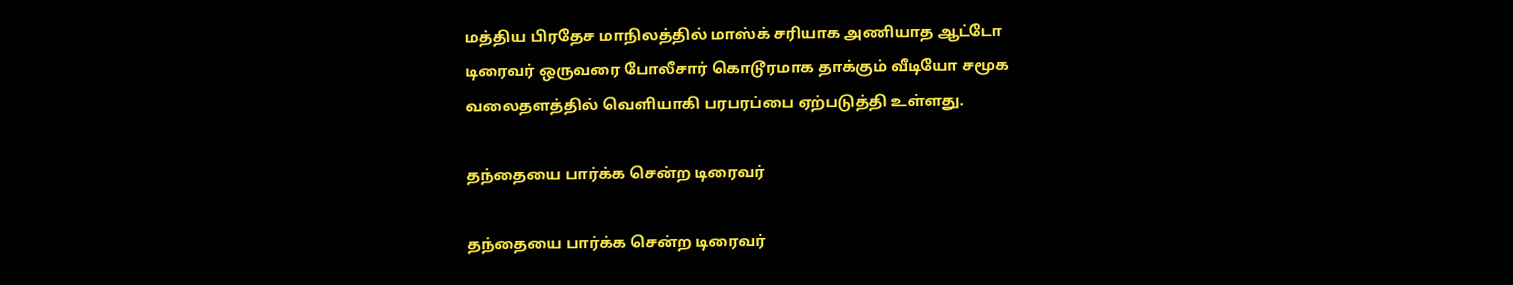மத்திய பிரதேச மாநிலத்தில் மாஸ்க் சரியாக அணியாத ஆட்டோ டிரைவர் ஒருவரை போலீசார் கொடூரமாக தாக்கும் வீடியோ சமூக வலைதளத்தில் வெளியாகி பரபரப்பை ஏற்படுத்தி உள்ளது.

தந்தையை பார்க்க சென்ற டிரைவர்

தந்தையை பார்க்க சென்ற டிரைவர்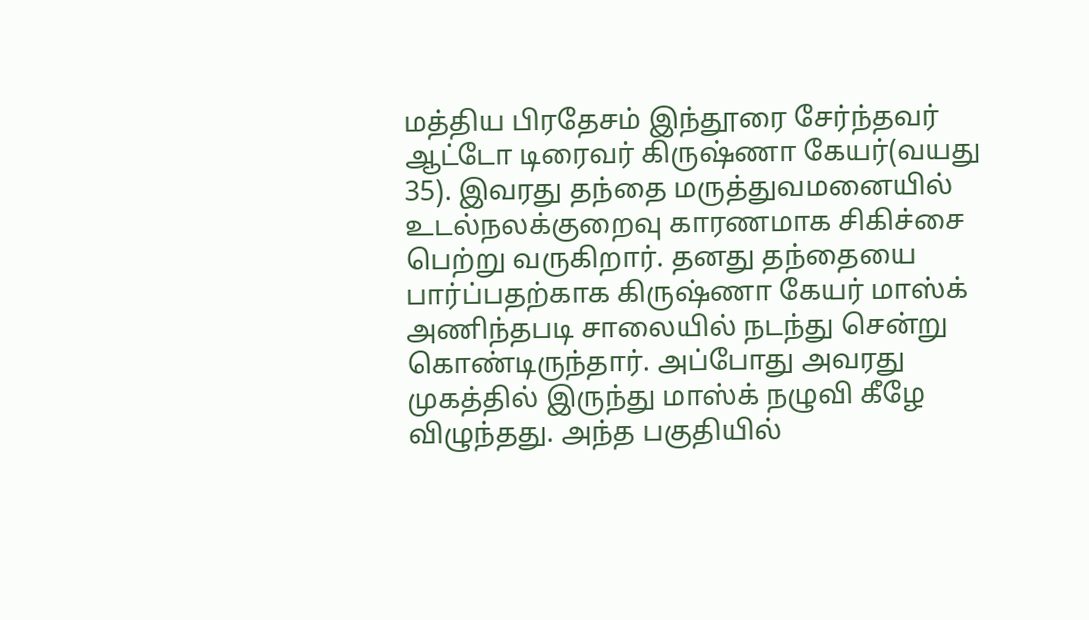மத்திய பிரதேசம் இந்தூரை சேர்ந்தவர் ஆட்டோ டிரைவர் கிருஷ்ணா கேயர்(வயது 35). இவரது தந்தை மருத்துவமனையில் உடல்நலக்குறைவு காரணமாக சிகிச்சை பெற்று வருகிறார். தனது தந்தையை பார்ப்பதற்காக கிருஷ்ணா கேயர் மாஸ்க் அணிந்தபடி சாலையில் நடந்து சென்று கொண்டிருந்தார். அப்போது அவரது முகத்தில் இருந்து மாஸ்க் நழுவி கீழே விழுந்தது. அந்த பகுதியில்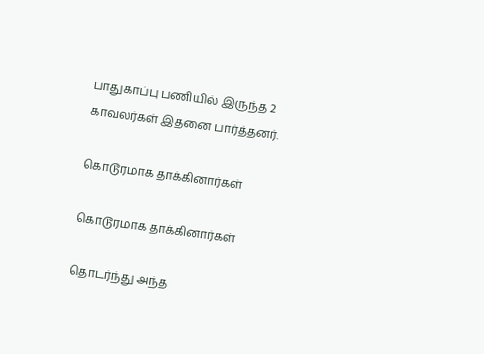பாதுகாப்பு பணியில் இருந்த 2 காவலர்கள் இதனை பார்த்தனர்.

கொடூரமாக தாக்கினார்கள்

கொடூரமாக தாக்கினார்கள்

தொடர்ந்து அந்த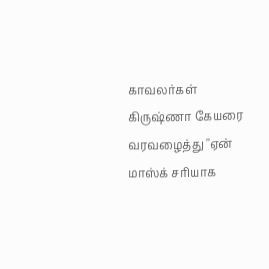காவலர்கள் கிருஷ்ணா கேயரை வரவழைத்து ''ஏன் மாஸ்க் சரியாக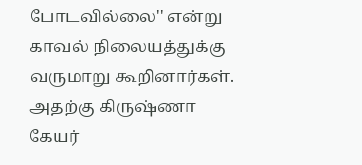போடவில்லை'' என்று காவல் நிலையத்துக்கு வருமாறு கூறினார்கள். அதற்கு கிருஷ்ணா கேயர்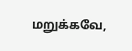மறுக்கவே,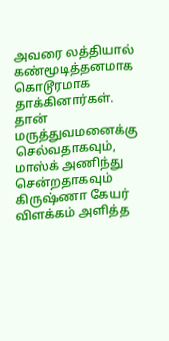அவரை லத்தியால் கண்மூடித்தனமாக கொடூரமாக தாக்கினார்கள். தான் மருத்துவமனைக்கு செல்வதாகவும், மாஸ்க் அணிந்து சென்றதாகவும் கிருஷ்ணா கேயர் விளக்கம் அளித்த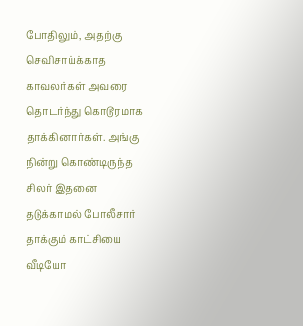போதிலும், அதற்கு செவிசாய்க்காத காவலர்கள் அவரை தொடர்ந்து கொடூரமாக தாக்கினார்கள். அங்கு நின்று கொண்டிருந்த சிலர் இதனை தடுக்காமல் போலீசார் தாக்கும் காட்சியை வீடியோ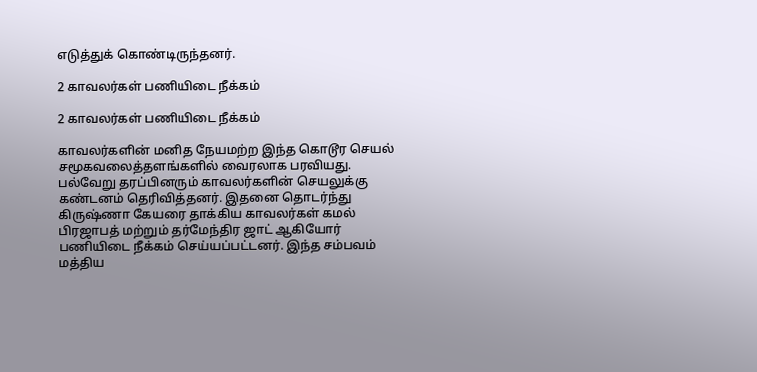எடுத்துக் கொண்டிருந்தனர்.

2 காவலர்கள் பணியிடை நீக்கம்

2 காவலர்கள் பணியிடை நீக்கம்

காவலர்களின் மனித நேயமற்ற இந்த கொடூர செயல் சமூகவலைத்தளங்களில் வைரலாக பரவியது. பல்வேறு தரப்பினரும் காவலர்களின் செயலுக்கு கண்டனம் தெரிவித்தனர். இதனை தொடர்ந்து கிருஷ்ணா கேயரை தாக்கிய காவலர்கள் கமல் பிரஜாபத் மற்றும் தர்மேந்திர ஜாட் ஆகியோர் பணியிடை நீக்கம் செய்யப்பட்டனர். இந்த சம்பவம் மத்திய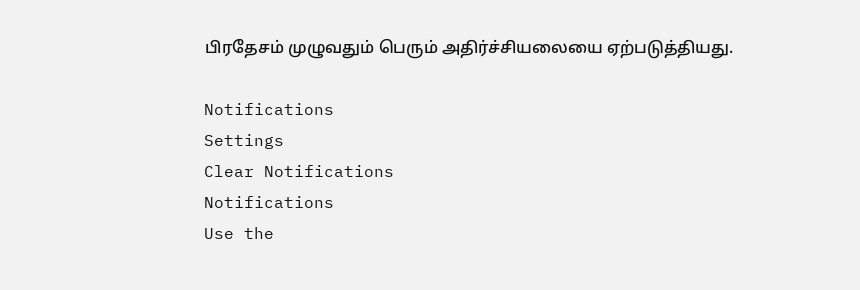பிரதேசம் முழுவதும் பெரும் அதிர்ச்சியலையை ஏற்படுத்தியது.

Notifications
Settings
Clear Notifications
Notifications
Use the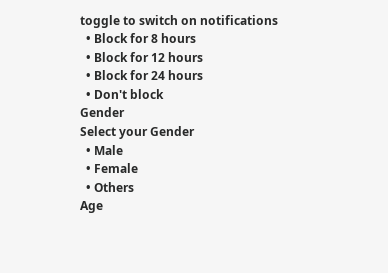toggle to switch on notifications
  • Block for 8 hours
  • Block for 12 hours
  • Block for 24 hours
  • Don't block
Gender
Select your Gender
  • Male
  • Female
  • Others
Age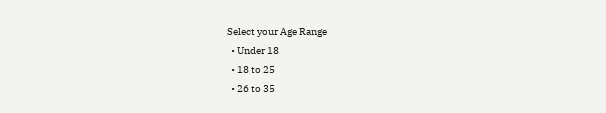Select your Age Range
  • Under 18
  • 18 to 25
  • 26 to 35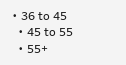• 36 to 45
  • 45 to 55
  • 55+